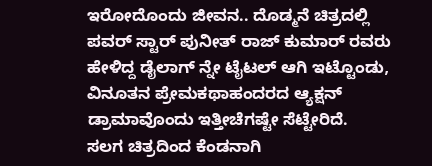ಇರೋದೊಂದು ಜೀವನ.. ದೊಡ್ಮನೆ ಚಿತ್ರದಲ್ಲಿ ಪವರ್ ಸ್ಟಾರ್ ಪುನೀತ್ ರಾಜ್ ಕುಮಾರ್ ರವರು ಹೇಳಿದ್ದ ಡೈಲಾಗ್ ನ್ನೇ ಟೈಟಲ್ ಆಗಿ ಇಟ್ಟೊಂಡು, ವಿನೂತನ ಪ್ರೇಮಕಥಾಹಂದರದ ಆ್ಯಕ್ಷನ್ ಡ್ರಾಮಾವೊಂದು ಇತ್ತೀಚೆಗಷ್ಟೇ ಸೆಟ್ಟೇರಿದೆ.
ಸಲಗ ಚಿತ್ರದಿಂದ ಕೆಂಡನಾಗಿ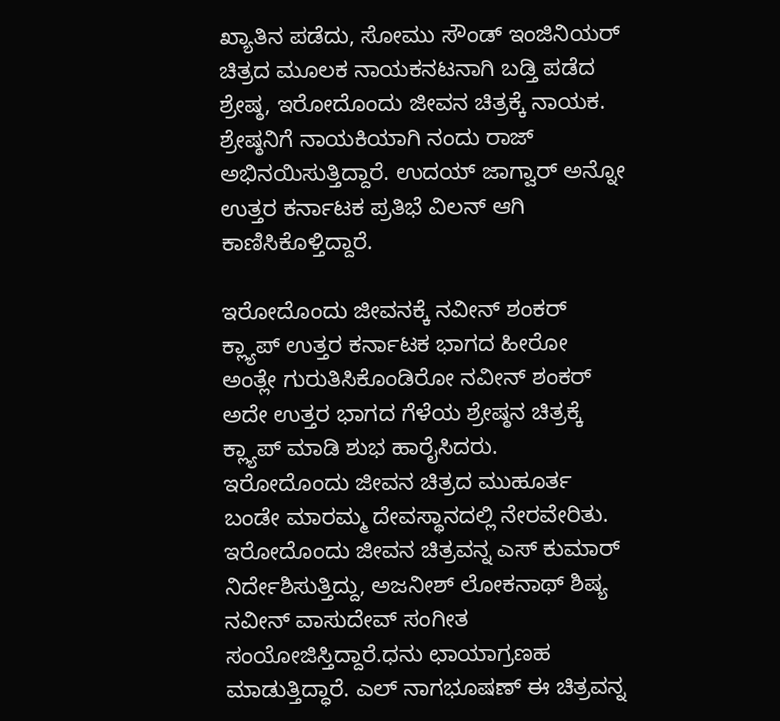ಖ್ಯಾತಿನ ಪಡೆದು, ಸೋಮು ಸೌಂಡ್ ಇಂಜಿನಿಯರ್ ಚಿತ್ರದ ಮೂಲಕ ನಾಯಕನಟನಾಗಿ ಬಡ್ತಿ ಪಡೆದ ಶ್ರೇಷ್ಠ, ಇರೋದೊಂದು ಜೀವನ ಚಿತ್ರಕ್ಕೆ ನಾಯಕ. ಶ್ರೇಷ್ಠನಿಗೆ ನಾಯಕಿಯಾಗಿ ನಂದು ರಾಜ್ ಅಭಿನಯಿಸುತ್ತಿದ್ದಾರೆ. ಉದಯ್ ಜಾಗ್ವಾರ್ ಅನ್ನೋ ಉತ್ತರ ಕರ್ನಾಟಕ ಪ್ರತಿಭೆ ವಿಲನ್ ಆಗಿ ಕಾಣಿಸಿಕೊಳ್ತಿದ್ದಾರೆ.

ಇರೋದೊಂದು ಜೀವನಕ್ಕೆ ನವೀನ್ ಶಂಕರ್ ಕ್ಲ್ಯಾಪ್ ಉತ್ತರ ಕರ್ನಾಟಕ ಭಾಗದ ಹೀರೋ ಅಂತ್ಲೇ ಗುರುತಿಸಿಕೊಂಡಿರೋ ನವೀನ್ ಶಂಕರ್ ಅದೇ ಉತ್ತರ ಭಾಗದ ಗೆಳೆಯ ಶ್ರೇಷ್ಠನ ಚಿತ್ರಕ್ಕೆ ಕ್ಲ್ಯಾಪ್ ಮಾಡಿ ಶುಭ ಹಾರೈಸಿದರು.
ಇರೋದೊಂದು ಜೀವನ ಚಿತ್ರದ ಮುಹೂರ್ತ ಬಂಡೇ ಮಾರಮ್ಮ ದೇವಸ್ಥಾನದಲ್ಲಿ ನೇರವೇರಿತು.
ಇರೋದೊಂದು ಜೀವನ ಚಿತ್ರವನ್ನ ಎಸ್ ಕುಮಾರ್ ನಿರ್ದೇಶಿಸುತ್ತಿದ್ದು, ಅಜನೀಶ್ ಲೋಕನಾಥ್ ಶಿಷ್ಯ ನವೀನ್ ವಾಸುದೇವ್ ಸಂಗೀತ ಸಂಯೋಜಿಸ್ತಿದ್ದಾರೆ.ಧನು ಛಾಯಾಗ್ರಣಹ ಮಾಡುತ್ತಿದ್ಧಾರೆ. ಎಲ್ ನಾಗಭೂಷಣ್ ಈ ಚಿತ್ರವನ್ನ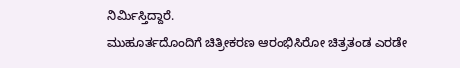ನಿರ್ಮಿಸ್ತಿದ್ದಾರೆ.
ಮುಹೂರ್ತದೊಂದಿಗೆ ಚಿತ್ರೀಕರಣ ಆರಂಭಿಸಿರೋ ಚಿತ್ರತಂಡ ಎರಡೇ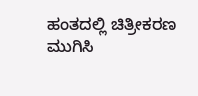ಹಂತದಲ್ಲಿ ಚಿತ್ರೀಕರಣ ಮುಗಿಸಿ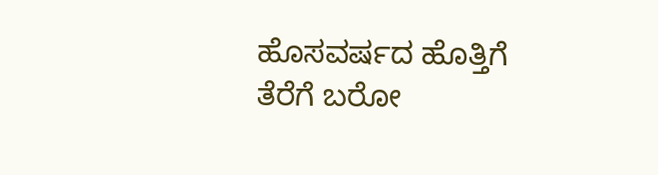ಹೊಸವರ್ಷದ ಹೊತ್ತಿಗೆ ತೆರೆಗೆ ಬರೋ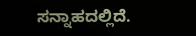ಸನ್ನಾಹದಲ್ಲಿದೆ.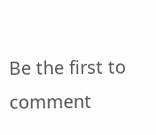Be the first to comment